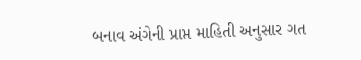બનાવ અંગેની પ્રાપ્ત માહિતી અનુસાર ગત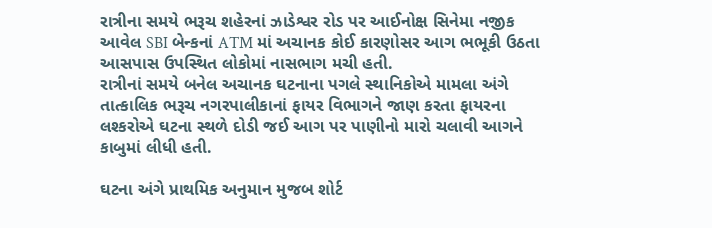રાત્રીના સમયે ભરૂચ શહેરનાં ઝાડેશ્વર રોડ પર આઈનોક્ષ સિનેમા નજીક આવેલ SBI બેન્કનાં ATM માં અચાનક કોઈ કારણોસર આગ ભભૂકી ઉઠતા આસપાસ ઉપસ્થિત લોકોમાં નાસભાગ મચી હતી.
રાત્રીનાં સમયે બનેલ અચાનક ઘટનાના પગલે સ્થાનિકોએ મામલા અંગે તાત્કાલિક ભરૂચ નગરપાલીકાનાં ફાયર વિભાગને જાણ કરતા ફાયરના લશ્કરોએ ઘટના સ્થળે દોડી જઈ આગ પર પાણીનો મારો ચલાવી આગને કાબુમાં લીધી હતી.

ઘટના અંગે પ્રાથમિક અનુમાન મુજબ શોર્ટ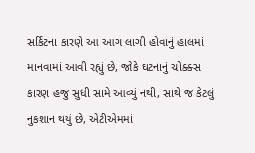સર્કિટના કારણે આ આગ લાગી હોવાનું હાલમાં માનવામાં આવી રહ્યું છે, જોકે ઘટનાનું ચોક્ક્સ કારણ હજુ સુધી સામે આવ્યું નથી, સાથે જ કેટલું નુકશાન થયું છે, એટીએમમાં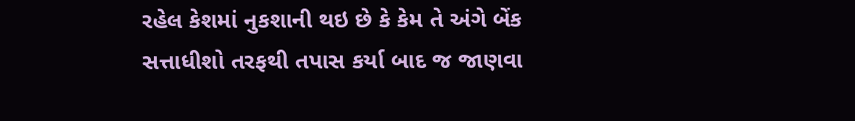રહેલ કેશમાં નુકશાની થઇ છે કે કેમ તે અંગે બેંક સત્તાધીશો તરફથી તપાસ કર્યા બાદ જ જાણવા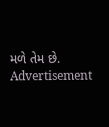મળે તેમ છે.
Advertisement